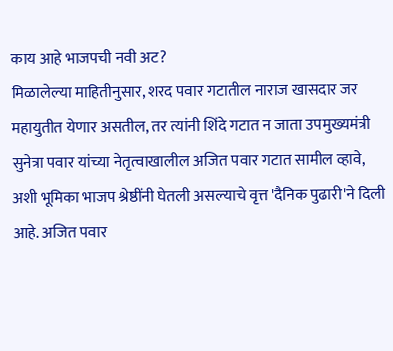काय आहे भाजपची नवी अट?
मिळालेल्या माहितीनुसार, शरद पवार गटातील नाराज खासदार जर महायुतीत येणार असतील, तर त्यांनी शिंदे गटात न जाता उपमुख्यमंत्री सुनेत्रा पवार यांच्या नेतृत्वाखालील अजित पवार गटात सामील व्हावे, अशी भूमिका भाजप श्रेष्ठींनी घेतली असल्याचे वृत्त 'दैनिक पुढारी'ने दिली आहे. अजित पवार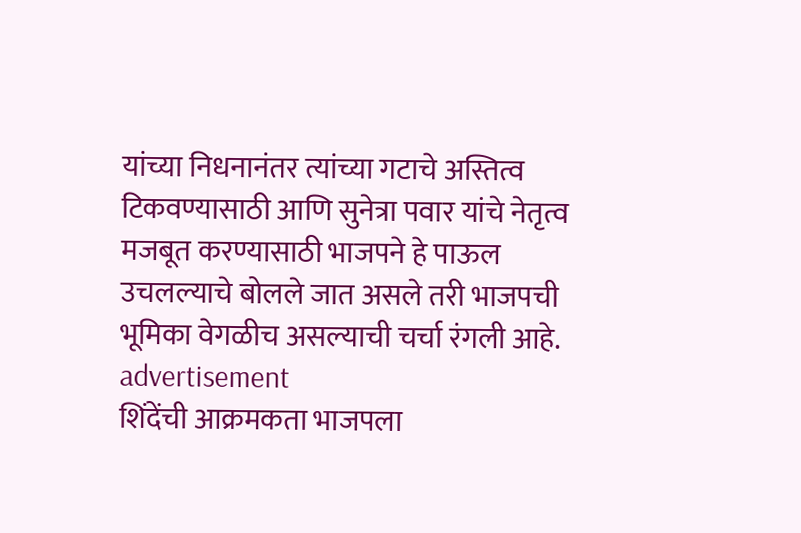यांच्या निधनानंतर त्यांच्या गटाचे अस्तित्व टिकवण्यासाठी आणि सुनेत्रा पवार यांचे नेतृत्व मजबूत करण्यासाठी भाजपने हे पाऊल उचलल्याचे बोलले जात असले तरी भाजपची भूमिका वेगळीच असल्याची चर्चा रंगली आहे.
advertisement
शिंदेंची आक्रमकता भाजपला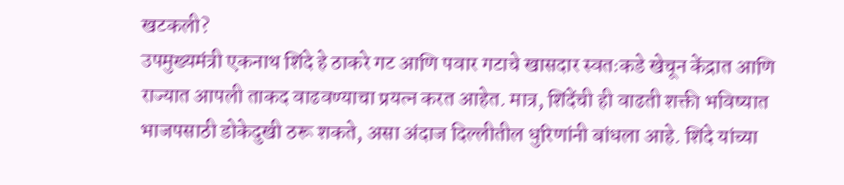खटकली?
उपमुख्यमंत्री एकनाथ शिंदे हे ठाकरे गट आणि पवार गटाचे खासदार स्वतःकडे खेचून केंद्रात आणि राज्यात आपली ताकद वाढवण्याचा प्रयत्न करत आहेत. मात्र, शिंदेंची ही वाढती शक्ती भविष्यात भाजपसाठी डोकेदुखी ठरू शकते, असा अंदाज दिल्लीतील धुरिणांनी बांधला आहे. शिंदे यांच्या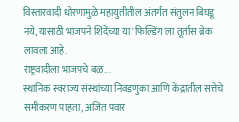विस्तारवादी धोरणामुळे महायुतीतील अंतर्गत संतुलन बिघडू नये, यासाठी भाजपने शिंदेंच्या या 'फिल्डिंग'ला तूर्तास ब्रेक लावला आहे.
राष्ट्रवादीला भाजपचे बळ...
स्थानिक स्वराज्य संस्थांच्या निवडणुका आणि केंद्रातील सत्तेचे समीकरण पाहता, अजित पवार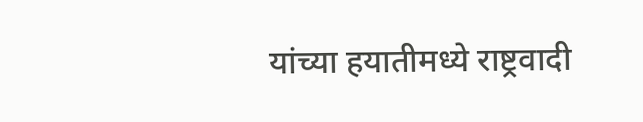यांच्या हयातीमध्ये राष्ट्रवादी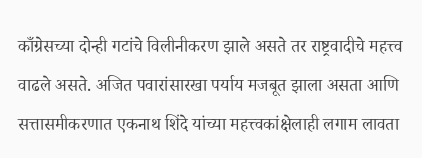काँग्रेसच्या दोन्ही गटांचे विलीनीकरण झाले असते तर राष्ट्रवादीचे महत्त्व वाढले असते. अजित पवारांसारखा पर्याय मजबूत झाला असता आणि सत्तासमीकरणात एकनाथ शिंदे यांच्या महत्त्वकांक्षेलाही लगाम लावता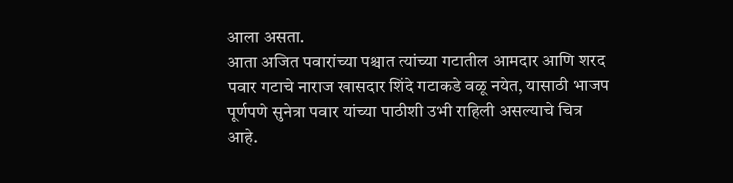आला असता.
आता अजित पवारांच्या पश्चात त्यांच्या गटातील आमदार आणि शरद पवार गटाचे नाराज खासदार शिंदे गटाकडे वळू नयेत, यासाठी भाजप पूर्णपणे सुनेत्रा पवार यांच्या पाठीशी उभी राहिली असल्याचे चित्र आहे.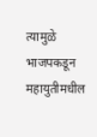त्यामुळे भाजपकडून महायुतीमधील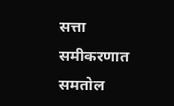सत्ता समीकरणात समतोल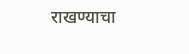राखण्याचा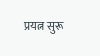प्रयत्न सुरू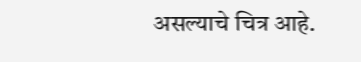असल्याचे चित्र आहे.